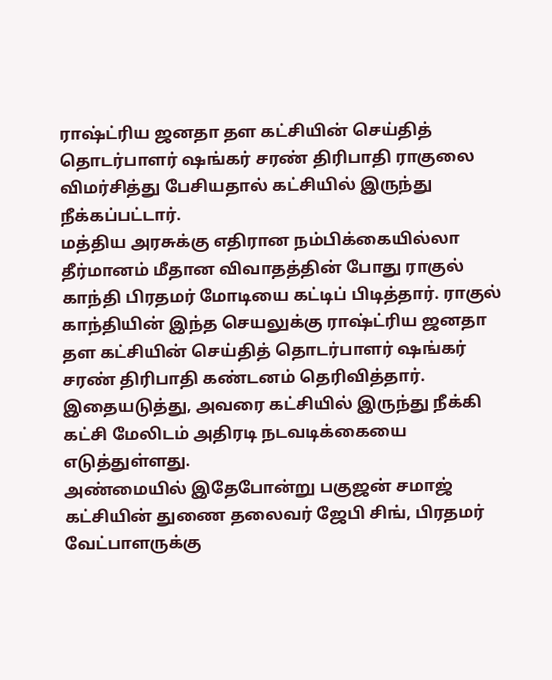ராஷ்ட்ரிய ஜனதா தள கட்சியின் செய்தித் தொடர்பாளர் ஷங்கர் சரண் திரிபாதி ராகுலை விமர்சித்து பேசியதால் கட்சியில் இருந்து நீக்கப்பட்டார்.
மத்திய அரசுக்கு எதிரான நம்பிக்கையில்லா தீர்மானம் மீதான விவாதத்தின் போது ராகுல் காந்தி பிரதமர் மோடியை கட்டிப் பிடித்தார். ராகுல் காந்தியின் இந்த செயலுக்கு ராஷ்ட்ரிய ஜனதா தள கட்சியின் செய்தித் தொடர்பாளர் ஷங்கர் சரண் திரிபாதி கண்டனம் தெரிவித்தார்.
இதையடுத்து, அவரை கட்சியில் இருந்து நீக்கி கட்சி மேலிடம் அதிரடி நடவடிக்கையை எடுத்துள்ளது.
அண்மையில் இதேபோன்று பகுஜன் சமாஜ் கட்சியின் துணை தலைவர் ஜேபி சிங், பிரதமர் வேட்பாளருக்கு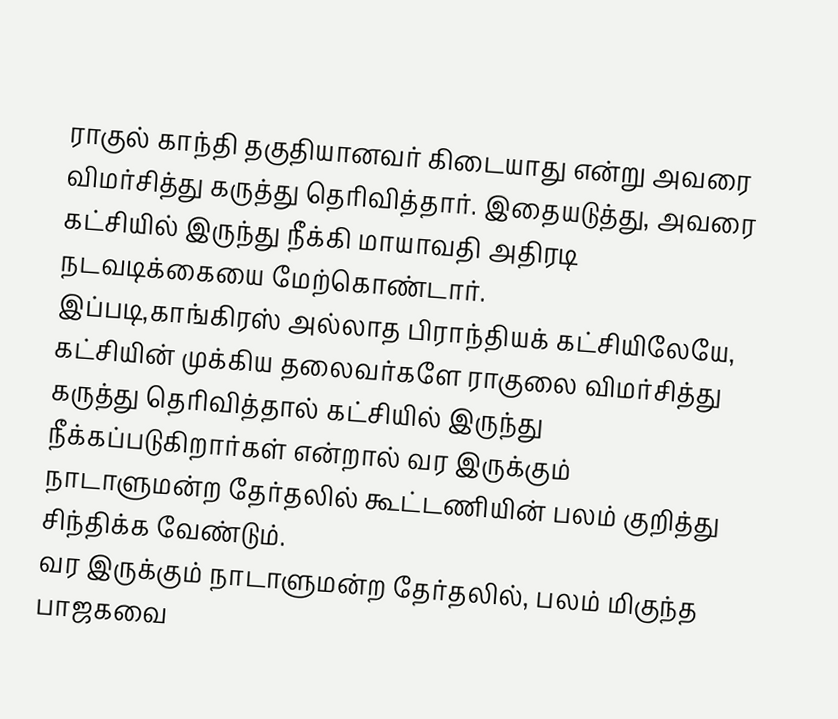ராகுல் காந்தி தகுதியானவர் கிடையாது என்று அவரை விமர்சித்து கருத்து தெரிவித்தார். இதையடுத்து, அவரை கட்சியில் இருந்து நீக்கி மாயாவதி அதிரடி நடவடிக்கையை மேற்கொண்டார்.
இப்படி,காங்கிரஸ் அல்லாத பிராந்தியக் கட்சியிலேயே, கட்சியின் முக்கிய தலைவர்களே ராகுலை விமர்சித்து கருத்து தெரிவித்தால் கட்சியில் இருந்து நீக்கப்படுகிறார்கள் என்றால் வர இருக்கும் நாடாளுமன்ற தேர்தலில் கூட்டணியின் பலம் குறித்து சிந்திக்க வேண்டும்.
வர இருக்கும் நாடாளுமன்ற தேர்தலில், பலம் மிகுந்த பாஜகவை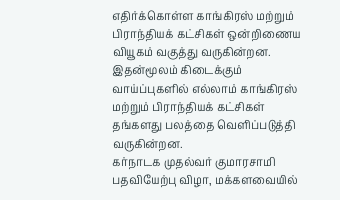எதிர்க்கொள்ள காங்கிரஸ் மற்றும் பிராந்தியக் கட்சிகள் ஒன்றிணைய வியூகம் வகுத்து வருகின்றன. இதன்மூலம் கிடைக்கும் வாய்ப்புகளில் எல்லாம் காங்கிரஸ் மற்றும் பிராந்தியக் கட்சிகள் தங்களது பலத்தை வெளிப்படுத்தி வருகின்றன.
கர்நாடக முதல்வர் குமாரசாமி பதவியேற்பு விழா, மக்களவையில்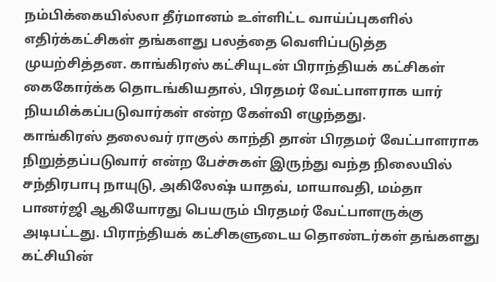நம்பிக்கையில்லா தீர்மானம் உள்ளிட்ட வாய்ப்புகளில் எதிர்க்கட்சிகள் தங்களது பலத்தை வெளிப்படுத்த முயற்சித்தன. காங்கிரஸ் கட்சியுடன் பிராந்தியக் கட்சிகள் கைகோர்க்க தொடங்கியதால், பிரதமர் வேட்பாளராக யார் நியமிக்கப்படுவார்கள் என்ற கேள்வி எழுந்தது.
காங்கிரஸ் தலைவர் ராகுல் காந்தி தான் பிரதமர் வேட்பாளராக நிறுத்தப்படுவார் என்ற பேச்சுகள் இருந்து வந்த நிலையில் சந்திரபாபு நாயுடு, அகிலேஷ் யாதவ், மாயாவதி, மம்தா பானர்ஜி ஆகியோரது பெயரும் பிரதமர் வேட்பாளருக்கு அடிபட்டது. பிராந்தியக் கட்சிகளுடைய தொண்டர்கள் தங்களது கட்சியின்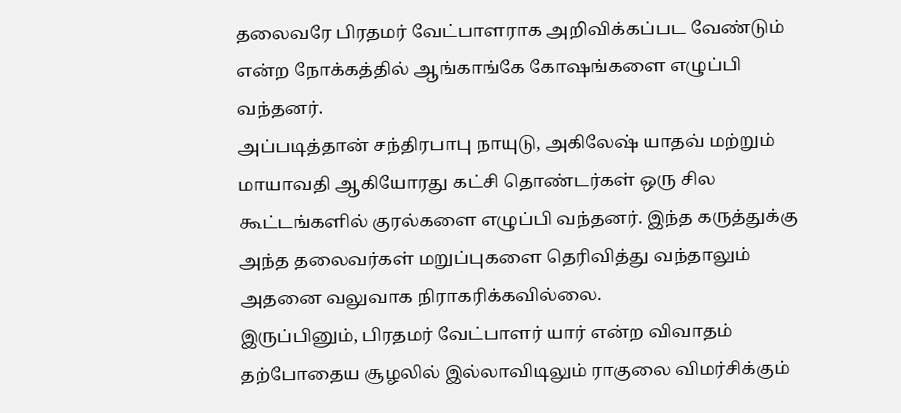தலைவரே பிரதமர் வேட்பாளராக அறிவிக்கப்பட வேண்டும் என்ற நோக்கத்தில் ஆங்காங்கே கோஷங்களை எழுப்பி வந்தனர்.
அப்படித்தான் சந்திரபாபு நாயுடு, அகிலேஷ் யாதவ் மற்றும் மாயாவதி ஆகியோரது கட்சி தொண்டர்கள் ஒரு சில கூட்டங்களில் குரல்களை எழுப்பி வந்தனர். இந்த கருத்துக்கு அந்த தலைவர்கள் மறுப்புகளை தெரிவித்து வந்தாலும் அதனை வலுவாக நிராகரிக்கவில்லை.
இருப்பினும், பிரதமர் வேட்பாளர் யார் என்ற விவாதம் தற்போதைய சூழலில் இல்லாவிடிலும் ராகுலை விமர்சிக்கும்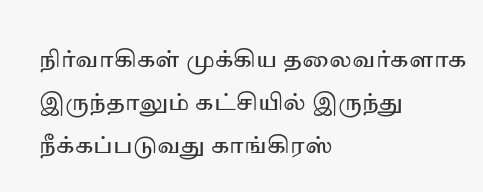நிர்வாகிகள் முக்கிய தலைவர்களாக இருந்தாலும் கட்சியில் இருந்து நீக்கப்படுவது காங்கிரஸ்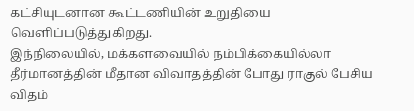கட்சியுடனான கூட்டணியின் உறுதியை வெளிப்படுத்துகிறது.
இந்நிலையில், மக்களவையில் நம்பிக்கையில்லா தீர்மானத்தின் மீதான விவாதத்தின் போது ராகுல் பேசிய விதம்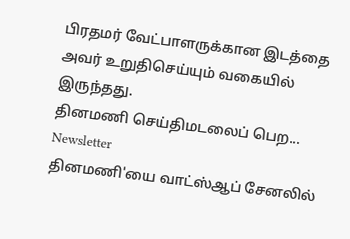பிரதமர் வேட்பாளருக்கான இடத்தை அவர் உறுதிசெய்யும் வகையில் இருந்தது.
தினமணி செய்திமடலைப் பெற... Newsletter
தினமணி'யை வாட்ஸ்ஆப் சேனலில்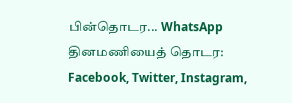பின்தொடர... WhatsApp
தினமணியைத் தொடர: Facebook, Twitter, Instagram,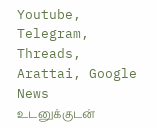Youtube, Telegram, Threads, Arattai, Google News
உடனுக்குடன்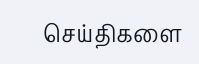செய்திகளை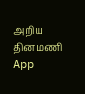அறிய தினமணி App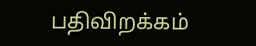பதிவிறக்கம்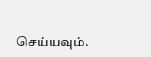செய்யவும்.